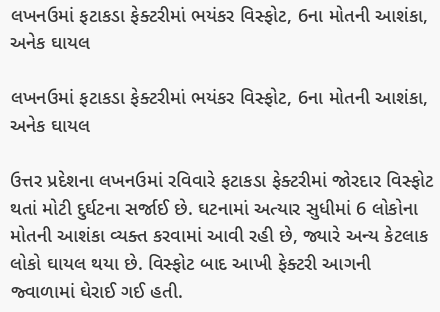લખનઉમાં ફટાકડા ફેક્ટરીમાં ભયંકર વિસ્ફોટ, 6ના મોતની આશંકા, અનેક ઘાયલ

લખનઉમાં ફટાકડા ફેક્ટરીમાં ભયંકર વિસ્ફોટ, 6ના મોતની આશંકા, અનેક ઘાયલ

ઉત્તર પ્રદેશના લખનઉમાં રવિવારે ફટાકડા ફેક્ટરીમાં જોરદાર વિસ્ફોટ થતાં મોટી દુર્ઘટના સર્જાઈ છે. ઘટનામાં અત્યાર સુધીમાં 6 લોકોના મોતની આશંકા વ્યક્ત કરવામાં આવી રહી છે, જ્યારે અન્ય કેટલાક લોકો ઘાયલ થયા છે. વિસ્ફોટ બાદ આખી ફેક્ટરી આગની જ્વાળામાં ઘેરાઈ ગઈ હતી.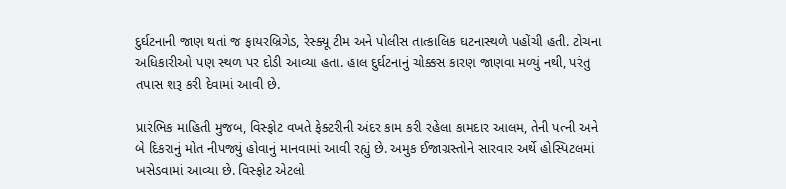દુર્ઘટનાની જાણ થતાં જ ફાયરબ્રિગેડ, રેસ્ક્યૂ ટીમ અને પોલીસ તાત્કાલિક ઘટનાસ્થળે પહોંચી હતી. ટોચના અધિકારીઓ પણ સ્થળ પર દોડી આવ્યા હતા. હાલ દુર્ઘટનાનું ચોક્કસ કારણ જાણવા મળ્યું નથી, પરંતુ તપાસ શરૂ કરી દેવામાં આવી છે.

પ્રારંભિક માહિતી મુજબ, વિસ્ફોટ વખતે ફેક્ટરીની અંદર કામ કરી રહેલા કામદાર આલમ, તેની પત્ની અને બે દિકરાનું મોત નીપજ્યું હોવાનું માનવામાં આવી રહ્યું છે. અમુક ઈજાગ્રસ્તોને સારવાર અર્થે હોસ્પિટલમાં ખસેડવામાં આવ્યા છે. વિસ્ફોટ એટલો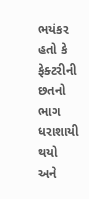ભયંકર હતો કે ફેક્ટરીની છતનો ભાગ ધરાશાયી થયો અને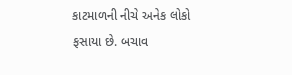કાટમાળની નીચે અનેક લોકો ફસાયા છે. બચાવ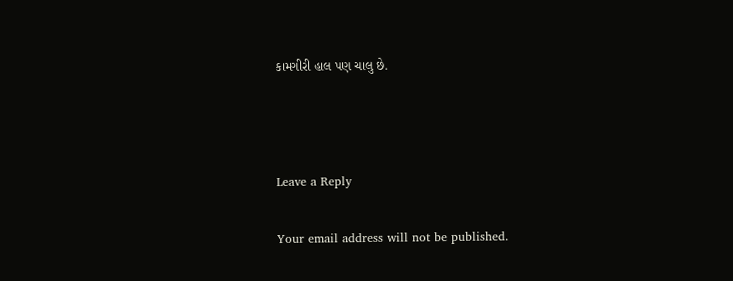કામગીરી હાલ પણ ચાલુ છે.



Leave a Reply

Your email address will not be published.